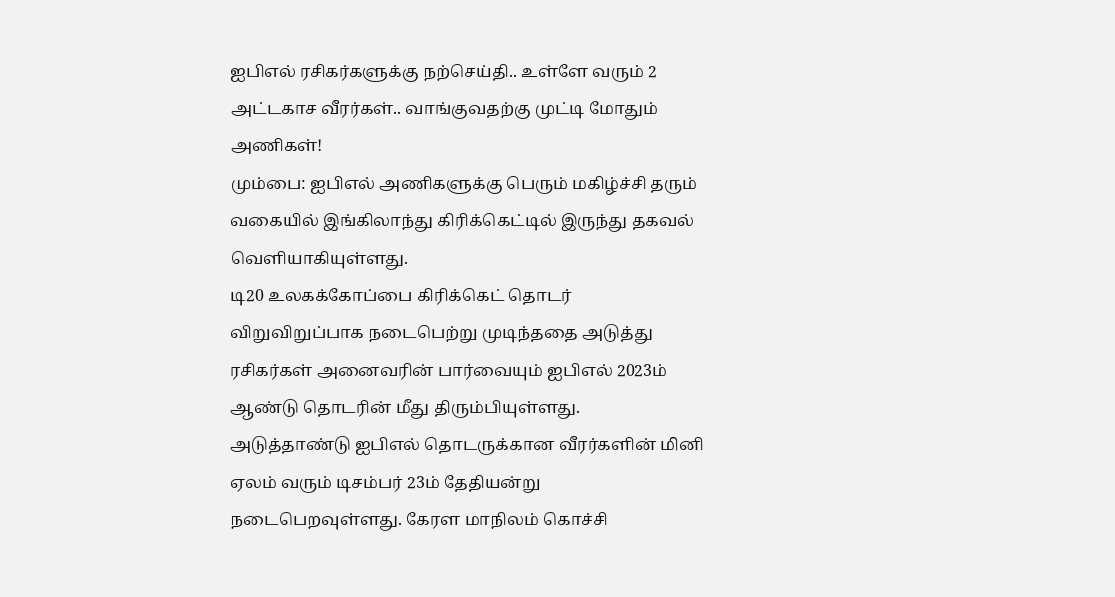ஐபிஎல் ரசிகர்களுக்கு நற்செய்தி.. உள்ளே வரும் 2 அட்டகாச வீரர்கள்.. வாங்குவதற்கு முட்டி மோதும் அணிகள்!
மும்பை: ஐபிஎல் அணிகளுக்கு பெரும் மகிழ்ச்சி தரும் வகையில் இங்கிலாந்து கிரிக்கெட்டில் இருந்து தகவல் வெளியாகியுள்ளது.
டி20 உலகக்கோப்பை கிரிக்கெட் தொடர் விறுவிறுப்பாக நடைபெற்று முடிந்ததை அடுத்து ரசிகர்கள் அனைவரின் பார்வையும் ஐபிஎல் 2023ம் ஆண்டு தொடரின் மீது திரும்பியுள்ளது.
அடுத்தாண்டு ஐபிஎல் தொடருக்கான வீரர்களின் மினி ஏலம் வரும் டிசம்பர் 23ம் தேதியன்று நடைபெறவுள்ளது. கேரள மாநிலம் கொச்சி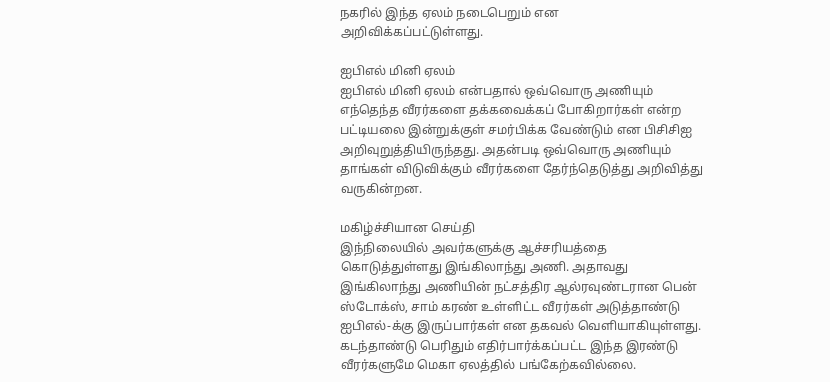நகரில் இந்த ஏலம் நடைபெறும் என அறிவிக்கப்பட்டுள்ளது.

ஐபிஎல் மினி ஏலம்
ஐபிஎல் மினி ஏலம் என்பதால் ஒவ்வொரு அணியும் எந்தெந்த வீரர்களை தக்கவைக்கப் போகிறார்கள் என்ற பட்டியலை இன்றுக்குள் சமர்பிக்க வேண்டும் என பிசிசிஐ அறிவுறுத்தியிருந்தது. அதன்படி ஒவ்வொரு அணியும் தாங்கள் விடுவிக்கும் வீரர்களை தேர்ந்தெடுத்து அறிவித்து வருகின்றன.

மகிழ்ச்சியான செய்தி
இந்நிலையில் அவர்களுக்கு ஆச்சரியத்தை கொடுத்துள்ளது இங்கிலாந்து அணி. அதாவது இங்கிலாந்து அணியின் நட்சத்திர ஆல்ரவுண்டரான பென் ஸ்டோக்ஸ், சாம் கரண் உள்ளிட்ட வீரர்கள் அடுத்தாண்டு ஐபிஎல்-க்கு இருப்பார்கள் என தகவல் வெளியாகியுள்ளது. கடந்தாண்டு பெரிதும் எதிர்பார்க்கப்பட்ட இந்த இரண்டு வீரர்களுமே மெகா ஏலத்தில் பங்கேற்கவில்லை.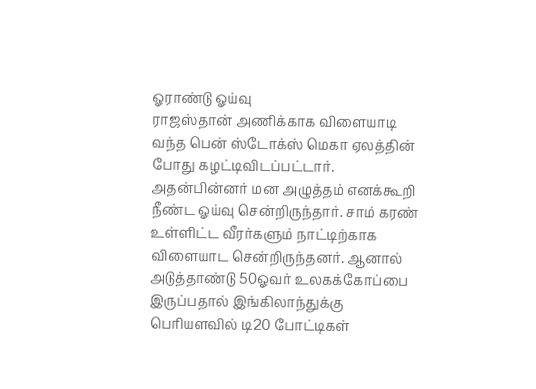ஓராண்டு ஓய்வு
ராஜஸ்தான் அணிக்காக விளையாடி வந்த பென் ஸ்டோக்ஸ் மெகா ஏலத்தின் போது கழட்டிவிடப்பட்டார். அதன்பின்னர் மன அழுத்தம் எனக்கூறி நீண்ட ஓய்வு சென்றிருந்தார். சாம் கரண் உள்ளிட்ட வீரர்களும் நாட்டிற்காக விளையாட சென்றிருந்தனர். ஆனால் அடுத்தாண்டு 50ஓவர் உலகக்கோப்பை இருப்பதால் இங்கிலாந்துக்கு பெரியளவில் டி20 போட்டிகள்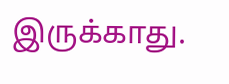இருக்காது.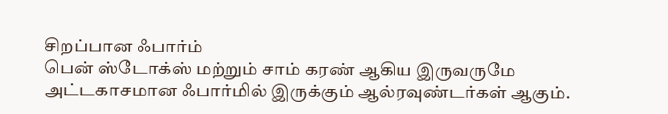சிறப்பான ஃபார்ம்
பென் ஸ்டோக்ஸ் மற்றும் சாம் கரண் ஆகிய இருவருமே அட்டகாசமான ஃபார்மில் இருக்கும் ஆல்ரவுண்டர்கள் ஆகும்.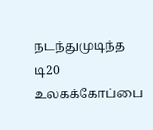நடந்துமுடிந்த டி20 உலகக்கோப்பை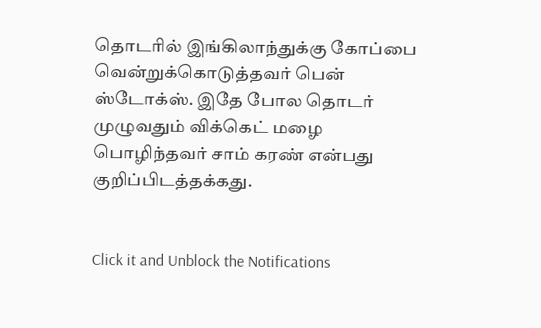தொடரில் இங்கிலாந்துக்கு கோப்பை வென்றுக்கொடுத்தவர் பென் ஸ்டோக்ஸ். இதே போல தொடர் முழுவதும் விக்கெட் மழை பொழிந்தவர் சாம் கரண் என்பது குறிப்பிடத்தக்கது.


Click it and Unblock the Notifications